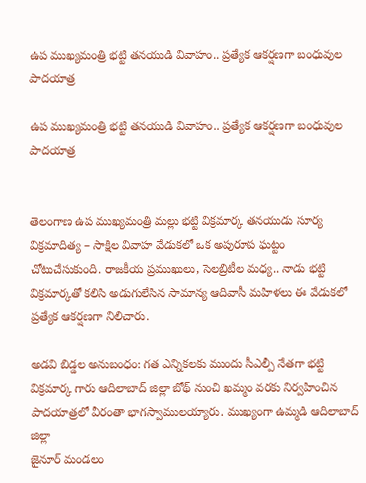ఉప ముఖ్యమంత్రి భట్టి తనయుడి వివాహం.. ప్రత్యేక ఆకర్షణగా బంధువుల పాదయాత్ర

ఉప ముఖ్యమంత్రి భట్టి తనయుడి వివాహం.. ప్రత్యేక ఆకర్షణగా బంధువుల పాదయాత్ర


తెలంగాణ ఉప ముఖ్యమంత్రి మల్లు భట్టి విక్రమార్క తనయుడు సూర్య విక్రమాదిత్య – సాక్షిల వివాహ వేడుకలో ఒక అపురూప ఘట్టం చోటుచేసుకుంది. రాజకీయ ప్రముఖులు, సెలబ్రిటీల మధ్య.. నాడు భట్టి విక్రమార్కతో కలిసి అడుగులేసిన సామాన్య ఆదివాసీ మహిళలు ఈ వేడుకలో ప్రత్యేక ఆకర్షణగా నిలిచారు.

అడవి బిడ్డల అనుబంధం: గత ఎన్నికలకు ముందు సీఎల్పీ నేతగా భట్టి విక్రమార్క గారు ఆదిలాబాద్ జిల్లా బోథ్ నుంచి ఖమ్మం వరకు నిర్వహించిన పాదయాత్రలో వీరంతా భాగస్వాములయ్యారు. ముఖ్యంగా ఉమ్మడి ఆదిలాబాద్ జిల్లా
జైనూర్ మండలం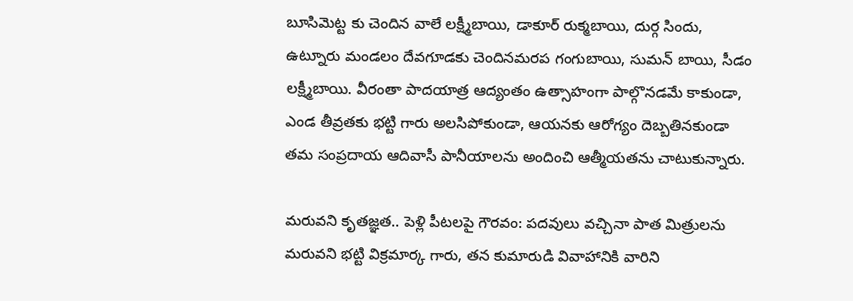బూసిమెట్ట కు చెందిన వాలే లక్ష్మీబాయి, డాకూర్ రుక్మబాయి, దుర్గ సిందు, ఉట్నూరు మండలం దేవగూడకు చెందినమరప గంగుబాయి, సుమన్ బాయి, సీడం లక్ష్మీబాయి. వీరంతా పాదయాత్ర ఆద్యంతం ఉత్సాహంగా పాల్గొనడమే కాకుండా, ఎండ తీవ్రతకు భట్టి గారు అలసిపోకుండా, ఆయనకు ఆరోగ్యం దెబ్బతినకుండా తమ సంప్రదాయ ఆదివాసీ పానీయాలను అందించి ఆత్మీయతను చాటుకున్నారు.

మరువని కృతజ్ఞత.. పెళ్లి పీటలపై గౌరవం: పదవులు వచ్చినా పాత మిత్రులను మరువని భట్టి విక్రమార్క గారు, తన కుమారుడి వివాహానికి వారిని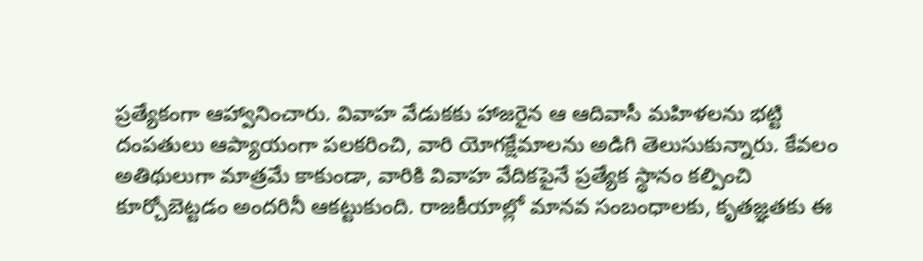ప్రత్యేకంగా ఆహ్వానించారు. వివాహ వేడుకకు హాజరైన ఆ ఆదివాసీ మహిళలను భట్టి దంపతులు ఆప్యాయంగా పలకరించి, వారి యోగక్షేమాలను అడిగి తెలుసుకున్నారు. కేవలం అతిథులుగా మాత్రమే కాకుండా, వారికి వివాహ వేదికపైనే ప్రత్యేక స్థానం కల్పించి కూర్చోబెట్టడం అందరినీ ఆకట్టుకుంది. రాజకీయాల్లో మానవ సంబంధాలకు, కృతజ్ఞతకు ఈ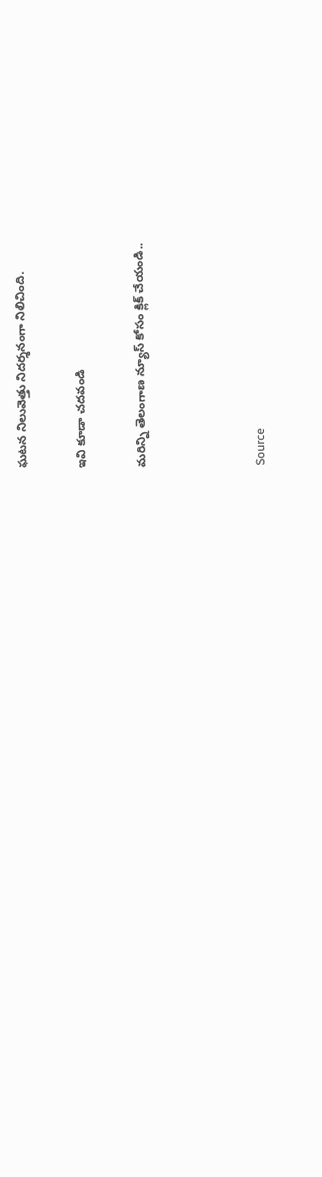ఘటన నిలువెత్తు నిదర్శనంగా నిలిచింది.

ఇవి కూడా చదవండి

మరిన్ని తెలంగాణ న్యూస్ కోసం క్లిక్ చేయండి..



Source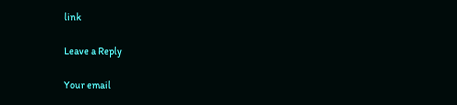link

Leave a Reply

Your email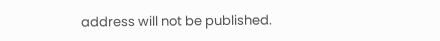address will not be published.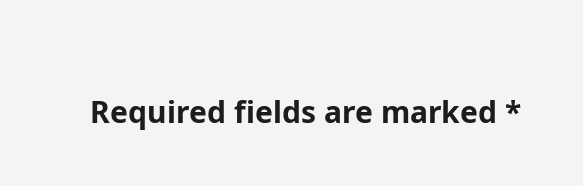Required fields are marked *